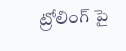ట్రోలింగ్ పై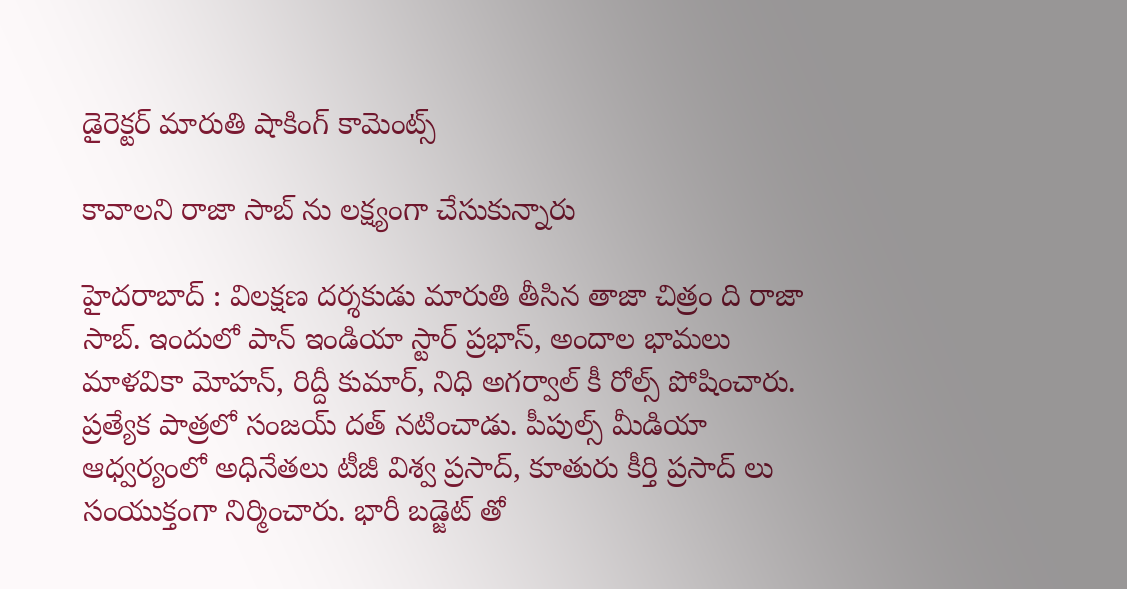డైరెక్ట‌ర్ మారుతి షాకింగ్ కామెంట్స్

కావాల‌ని రాజా సాబ్ ను ల‌క్ష్యంగా చేసుకున్నారు

హైద‌రాబాద్ : విల‌క్ష‌ణ ద‌ర్శ‌కుడు మారుతి తీసిన తాజా చిత్రం ది రాజా సాబ్. ఇందులో పాన్ ఇండియా స్టార్ ప్ర‌భాస్, అందాల భామ‌లు మాళ‌వికా మోహ‌న్, రిద్దీ కుమార్, నిధి అగ‌ర్వాల్ కీ రోల్స్ పోషించారు. ప్ర‌త్యేక పాత్ర‌లో సంజ‌య్ ద‌త్ న‌టించాడు. పీపుల్స్ మీడియా ఆధ్వ‌ర్యంలో అధినేత‌లు టీజీ విశ్వ ప్ర‌సాద్, కూతురు కీర్తి ప్ర‌సాద్ లు సంయుక్తంగా నిర్మించారు. భారీ బ‌డ్జెట్ తో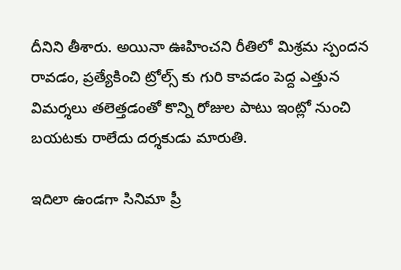దీనిని తీశారు. అయినా ఊహించ‌ని రీతిలో మిశ్ర‌మ స్పంద‌న రావ‌డం, ప్ర‌త్యేకించి ట్రోల్స్ కు గురి కావ‌డం పెద్ద ఎత్తున విమ‌ర్శ‌లు త‌లెత్త‌డంతో కొన్ని రోజుల పాటు ఇంట్లో నుంచి బ‌య‌ట‌కు రాలేదు ద‌ర్శ‌కుడు మారుతి.

ఇదిలా ఉండ‌గా సినిమా ప్రీ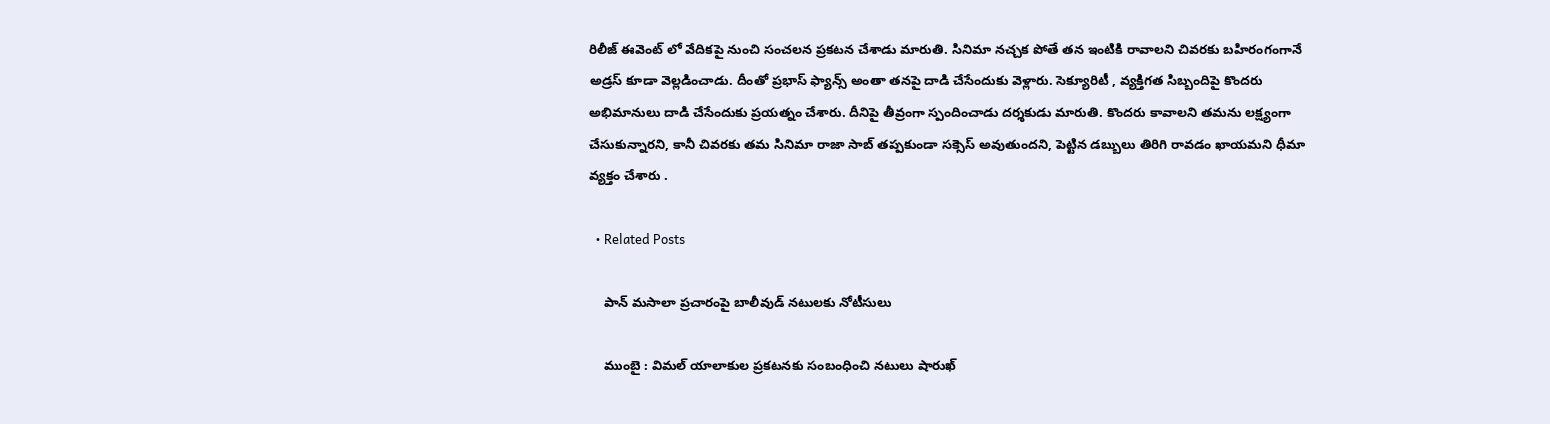రిలీజ్ ఈవెంట్ లో వేదిక‌పై నుంచి సంచ‌ల‌న ప్ర‌క‌ట‌న చేశాడు మారుతి. సినిమా న‌చ్చ‌క పోతే త‌న ఇంటికి రావాల‌ని చివ‌ర‌కు బ‌హిరంగంగానే అడ్ర‌స్ కూడా వెల్ల‌డించాడు. దీంతో ప్ర‌భాస్ ఫ్యాన్స్ అంతా త‌న‌పై దాడి చేసేందుకు వెళ్లారు. సెక్యూరిటీ , వ్య‌క్తిగ‌త సిబ్బందిపై కొంద‌రు అభిమానులు దాడి చేసేందుకు ప్ర‌యత్నం చేశారు. దీనిపై తీవ్రంగా స్పందించాడు ద‌ర్శ‌కుడు మారుతి. కొంద‌రు కావాల‌ని త‌మ‌ను ల‌క్ష్యంగా చేసుకున్నార‌ని, కానీ చివ‌ర‌కు త‌మ సినిమా రాజా సాబ్ త‌ప్ప‌కుండా స‌క్సెస్ అవుతుంద‌ని, పెట్టిన డ‌బ్బులు తిరిగి రావ‌డం ఖాయ‌మ‌ని ధీమా వ్య‌క్తం చేశారు .

  • Related Posts

    పాన్ మ‌సాలా ప్ర‌చారంపై బాలీవుడ్ న‌టుల‌కు నోటీసులు

    ముంబై : విమల్ యాలాకుల‌ ప్రకటనకు సంబంధించి నటులు షారుఖ్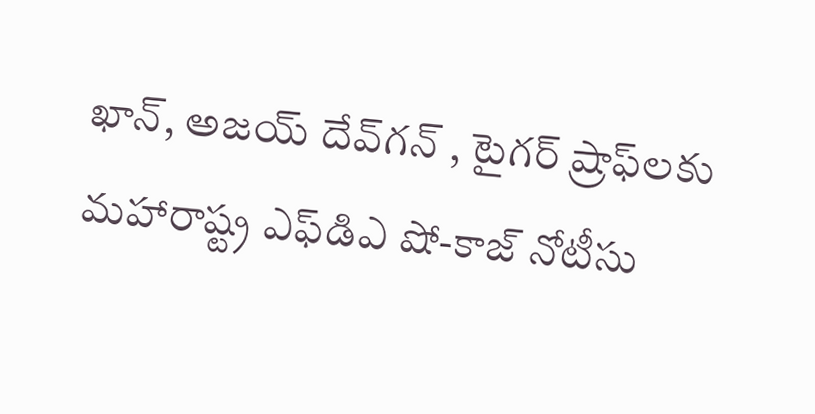ఖాన్, అజయ్ దేవ్‌గన్ , టైగర్ ష్రాఫ్‌లకు మహారాష్ట్ర ఎఫ్‌డిఎ షో-కాజ్ నోటీసు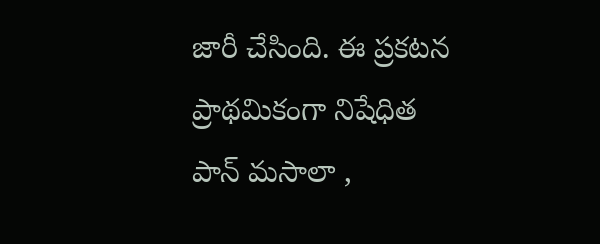జారీ చేసింది. ఈ ప్రకటన ప్రాథమికంగా నిషేధిత పాన్ మసాలా ,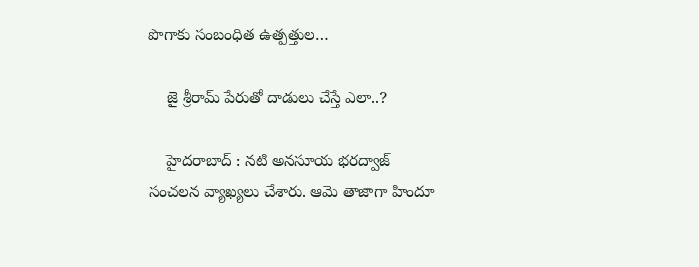పొగాకు సంబంధిత ఉత్పత్తుల…

    జై శ్రీ‌రామ్ పేరుతో దాడులు చేస్తే ఎలా..?

    హైద‌రాబాద్ : న‌టి అన‌సూయ భ‌ర‌ద్వాజ్ సంచ‌ల‌న వ్యాఖ్య‌లు చేశారు. ఆమె తాజాగా హిందూ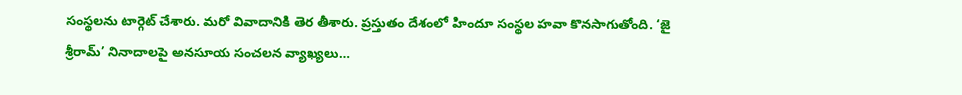సంస్థ‌ల‌ను టార్గెట్ చేశారు. మ‌రో వివాదానికి తెర తీశారు. ప్ర‌స్తుతం దేశంలో హిందూ సంస్థ‌ల హ‌వా కొన‌సాగుతోంది. ‘జై శ్రీరామ్’ నినాదాలపై అనసూయ సంచలన వ్యాఖ్యలు…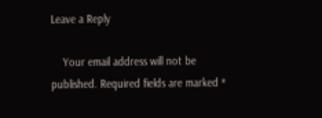Leave a Reply

    Your email address will not be published. Required fields are marked *